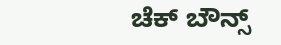ಚೆಕ್ ಬೌನ್ಸ್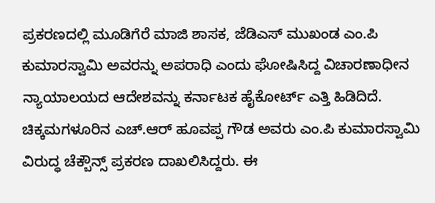ಪ್ರಕರಣದಲ್ಲಿ ಮೂಡಿಗೆರೆ ಮಾಜಿ ಶಾಸಕ, ಜೆಡಿಎಸ್ ಮುಖಂಡ ಎಂ.ಪಿ ಕುಮಾರಸ್ವಾಮಿ ಅವರನ್ನು ಅಪರಾಧಿ ಎಂದು ಘೋಷಿಸಿದ್ದ ವಿಚಾರಣಾಧೀನ ನ್ಯಾಯಾಲಯದ ಆದೇಶವನ್ನು ಕರ್ನಾಟಕ ಹೈಕೋರ್ಟ್ ಎತ್ತಿ ಹಿಡಿದಿದೆ.
ಚಿಕ್ಕಮಗಳೂರಿನ ಎಚ್.ಆರ್ ಹೂವಪ್ಪ ಗೌಡ ಅವರು ಎಂ.ಪಿ ಕುಮಾರಸ್ವಾಮಿ ವಿರುದ್ಧ ಚೆಕ್ಬೌನ್ಸ್ ಪ್ರಕರಣ ದಾಖಲಿಸಿದ್ದರು. ಈ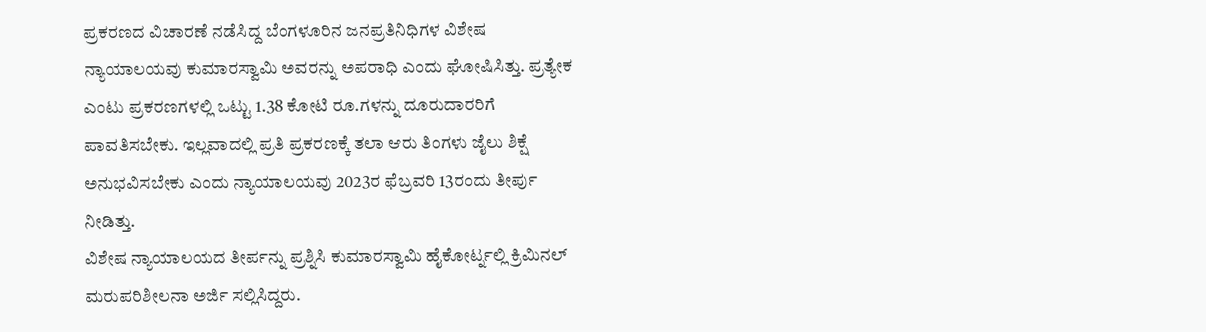ಪ್ರಕರಣದ ವಿಚಾರಣೆ ನಡೆಸಿದ್ದ ಬೆಂಗಳೂರಿನ ಜನಪ್ರತಿನಿಧಿಗಳ ವಿಶೇಷ ನ್ಯಾಯಾಲಯವು ಕುಮಾರಸ್ವಾಮಿ ಅವರನ್ನು ಅಪರಾಧಿ ಎಂದು ಘೋಷಿಸಿತ್ತು. ಪ್ರತ್ಯೇಕ ಎಂಟು ಪ್ರಕರಣಗಳಲ್ಲಿ ಒಟ್ಟು 1.38 ಕೋಟಿ ರೂ.ಗಳನ್ನು ದೂರುದಾರರಿಗೆ ಪಾವತಿಸಬೇಕು. ಇಲ್ಲವಾದಲ್ಲಿ ಪ್ರತಿ ಪ್ರಕರಣಕ್ಕೆ ತಲಾ ಆರು ತಿಂಗಳು ಜೈಲು ಶಿಕ್ಷೆ ಅನುಭವಿಸಬೇಕು ಎಂದು ನ್ಯಾಯಾಲಯವು 2023ರ ಫೆಬ್ರವರಿ 13ರಂದು ತೀರ್ಪು ನೀಡಿತ್ತು.
ವಿಶೇಷ ನ್ಯಾಯಾಲಯದ ತೀರ್ಪನ್ನು ಪ್ರಶ್ನಿಸಿ ಕುಮಾರಸ್ವಾಮಿ ಹೈಕೋರ್ಟ್ನಲ್ಲಿ ಕ್ರಿಮಿನಲ್ ಮರುಪರಿಶೀಲನಾ ಅರ್ಜಿ ಸಲ್ಲಿಸಿದ್ದರು.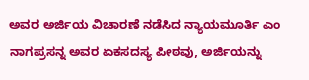ಅವರ ಅರ್ಜಿಯ ವಿಚಾರಣೆ ನಡೆಸಿದ ನ್ಯಾಯಮೂರ್ತಿ ಎಂ ನಾಗಪ್ರಸನ್ನ ಅವರ ಏಕಸದಸ್ಯ ಪೀಠವು, ಅರ್ಜಿಯನ್ನು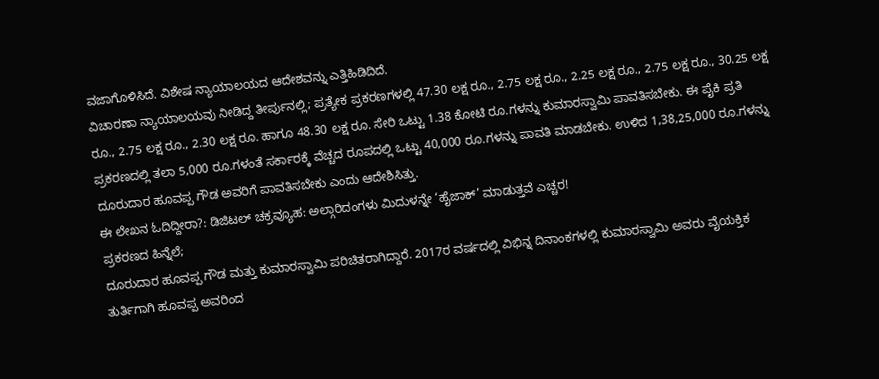ವಜಾಗೊಳಿಸಿದೆ. ವಿಶೇಷ ನ್ಯಾಯಾಲಯದ ಆದೇಶವನ್ನು ಎತ್ತಿಹಿಡಿದಿದೆ.
ವಿಚಾರಣಾ ನ್ಯಾಯಾಲಯವು ನೀಡಿದ್ದ ತೀರ್ಪುನಲ್ಲಿ; ಪ್ರತ್ಯೇಕ ಪ್ರಕರಣಗಳಲ್ಲಿ 47.30 ಲಕ್ಷ ರೂ., 2.75 ಲಕ್ಷ ರೂ., 2.25 ಲಕ್ಷ ರೂ., 2.75 ಲಕ್ಷ ರೂ., 30.25 ಲಕ್ಷ ರೂ., 2.75 ಲಕ್ಷ ರೂ., 2.30 ಲಕ್ಷ ರೂ. ಹಾಗೂ 48.30 ಲಕ್ಷ ರೂ. ಸೇರಿ ಒಟ್ಟು 1.38 ಕೋಟಿ ರೂ.ಗಳನ್ನು ಕುಮಾರಸ್ವಾಮಿ ಪಾವತಿಸಬೇಕು. ಈ ಪೈಕಿ ಪ್ರತಿ ಪ್ರಕರಣದಲ್ಲಿ ತಲಾ 5,000 ರೂ.ಗಳಂತೆ ಸರ್ಕಾರಕ್ಕೆ ವೆಚ್ಚದ ರೂಪದಲ್ಲಿ ಒಟ್ಟು 40,000 ರೂ.ಗಳನ್ನು ಪಾವತಿ ಮಾಡಬೇಕು. ಉಳಿದ 1,38,25,000 ರೂ.ಗಳನ್ನು ದೂರುದಾರ ಹೂವಪ್ಪ ಗೌಡ ಅವರಿಗೆ ಪಾವತಿಸಬೇಕು ಎಂದು ಆದೇಶಿಸಿತ್ತು.
ಈ ಲೇಖನ ಓದಿದ್ದೀರಾ?: ಡಿಜಿಟಲ್ ಚಕ್ರವ್ಯೂಹ: ಅಲ್ಗಾರಿದಂಗಳು ಮಿದುಳನ್ನೇ ‘ಹೈಜಾಕ್’ ಮಾಡುತ್ತವೆ ಎಚ್ಚರ!
ಪ್ರಕರಣದ ಹಿನ್ನೆಲೆ;
ದೂರುದಾರ ಹೂವಪ್ಪ ಗೌಡ ಮತ್ತು ಕುಮಾರಸ್ವಾಮಿ ಪರಿಚಿತರಾಗಿದ್ದಾರೆ. 2017ರ ವರ್ಷದಲ್ಲಿ ವಿಭಿನ್ನ ದಿನಾಂಕಗಳಲ್ಲಿ ಕುಮಾರಸ್ವಾಮಿ ಅವರು ವೈಯಕ್ತಿಕ ತುರ್ತಿಗಾಗಿ ಹೂವಪ್ಪ ಅವರಿಂದ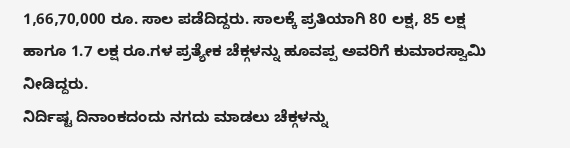1,66,70,000 ರೂ. ಸಾಲ ಪಡೆದಿದ್ದರು. ಸಾಲಕ್ಕೆ ಪ್ರತಿಯಾಗಿ 80 ಲಕ್ಷ, 85 ಲಕ್ಷ ಹಾಗೂ 1.7 ಲಕ್ಷ ರೂ.ಗಳ ಪ್ರತ್ಯೇಕ ಚೆಕ್ಗಳನ್ನು ಹೂವಪ್ಪ ಅವರಿಗೆ ಕುಮಾರಸ್ವಾಮಿ ನೀಡಿದ್ದರು.
ನಿರ್ದಿಷ್ಟ ದಿನಾಂಕದಂದು ನಗದು ಮಾಡಲು ಚೆಕ್ಗಳನ್ನು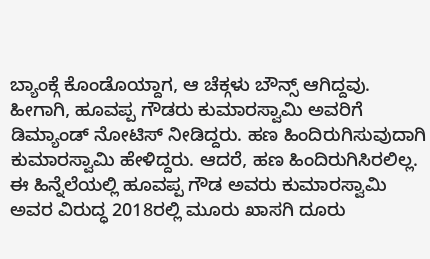ಬ್ಯಾಂಕ್ಗೆ ಕೊಂಡೊಯ್ದಾಗ, ಆ ಚೆಕ್ಗಳು ಬೌನ್ಸ್ ಆಗಿದ್ದವು. ಹೀಗಾಗಿ, ಹೂವಪ್ಪ ಗೌಡರು ಕುಮಾರಸ್ವಾಮಿ ಅವರಿಗೆ ಡಿಮ್ಯಾಂಡ್ ನೋಟಿಸ್ ನೀಡಿದ್ದರು. ಹಣ ಹಿಂದಿರುಗಿಸುವುದಾಗಿ ಕುಮಾರಸ್ವಾಮಿ ಹೇಳಿದ್ದರು. ಆದರೆ, ಹಣ ಹಿಂದಿರುಗಿಸಿರಲಿಲ್ಲ.
ಈ ಹಿನ್ನೆಲೆಯಲ್ಲಿ ಹೂವಪ್ಪ ಗೌಡ ಅವರು ಕುಮಾರಸ್ವಾಮಿ ಅವರ ವಿರುದ್ಧ 2018ರಲ್ಲಿ ಮೂರು ಖಾಸಗಿ ದೂರು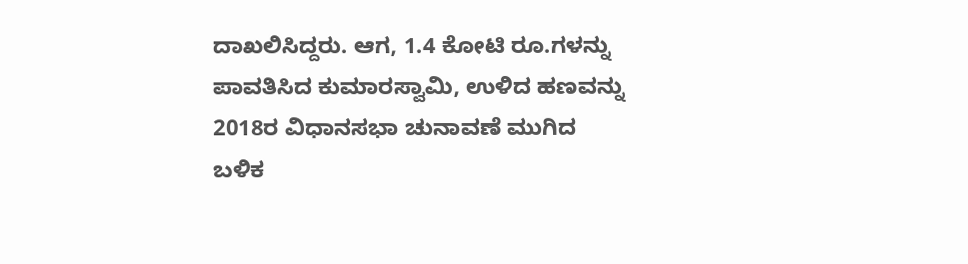ದಾಖಲಿಸಿದ್ದರು. ಆಗ, 1.4 ಕೋಟಿ ರೂ.ಗಳನ್ನು ಪಾವತಿಸಿದ ಕುಮಾರಸ್ವಾಮಿ, ಉಳಿದ ಹಣವನ್ನು 2018ರ ವಿಧಾನಸಭಾ ಚುನಾವಣೆ ಮುಗಿದ ಬಳಿಕ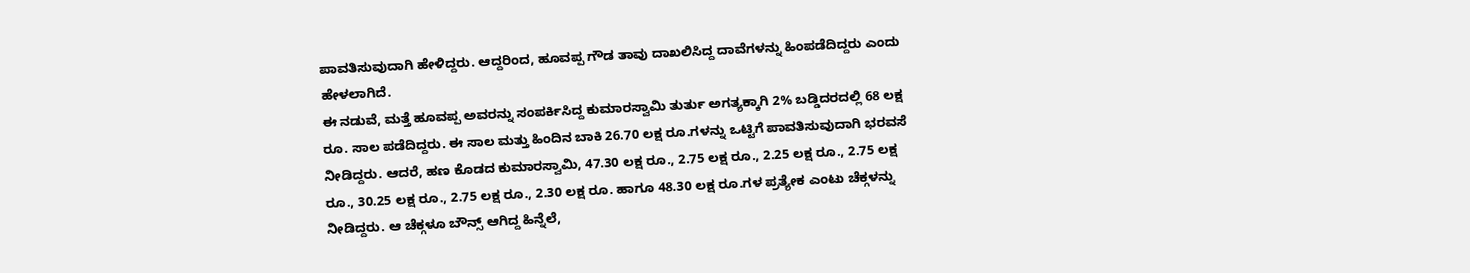ಪಾವತಿಸುವುದಾಗಿ ಹೇಳಿದ್ದರು. ಆದ್ದರಿಂದ, ಹೂವಪ್ಪ ಗೌಡ ತಾವು ದಾಖಲಿಸಿದ್ದ ದಾವೆಗಳನ್ನು ಹಿಂಪಡೆದಿದ್ದರು ಎಂದು ಹೇಳಲಾಗಿದೆ.
ಈ ನಡುವೆ, ಮತ್ತೆ ಹೂವಪ್ಪ ಅವರನ್ನು ಸಂಪರ್ಕಿಸಿದ್ದ ಕುಮಾರಸ್ವಾಮಿ ತುರ್ತು ಅಗತ್ಯಕ್ಕಾಗಿ 2% ಬಡ್ಡಿದರದಲ್ಲಿ 68 ಲಕ್ಷ ರೂ. ಸಾಲ ಪಡೆದಿದ್ದರು. ಈ ಸಾಲ ಮತ್ತು ಹಿಂದಿನ ಬಾಕಿ 26.70 ಲಕ್ಷ ರೂ.ಗಳನ್ನು ಒಟ್ಟಿಗೆ ಪಾವತಿಸುವುದಾಗಿ ಭರವಸೆ ನೀಡಿದ್ದರು. ಆದರೆ, ಹಣ ಕೊಡದ ಕುಮಾರಸ್ವಾಮಿ, 47.30 ಲಕ್ಷ ರೂ., 2.75 ಲಕ್ಷ ರೂ., 2.25 ಲಕ್ಷ ರೂ., 2.75 ಲಕ್ಷ ರೂ., 30.25 ಲಕ್ಷ ರೂ., 2.75 ಲಕ್ಷ ರೂ., 2.30 ಲಕ್ಷ ರೂ. ಹಾಗೂ 48.30 ಲಕ್ಷ ರೂ.ಗಳ ಪ್ರತ್ಯೇಕ ಎಂಟು ಚೆಕ್ಗಳನ್ನು ನೀಡಿದ್ದರು. ಆ ಚೆಕ್ಗಳೂ ಬೌನ್ಸ್ ಆಗಿದ್ದ ಹಿನ್ನೆಲೆ,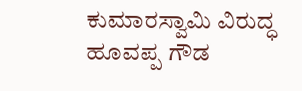ಕುಮಾರಸ್ವಾಮಿ ವಿರುದ್ಧ ಹೂವಪ್ಪ ಗೌಡ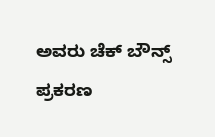ಅವರು ಚೆಕ್ ಬೌನ್ಸ್ ಪ್ರಕರಣ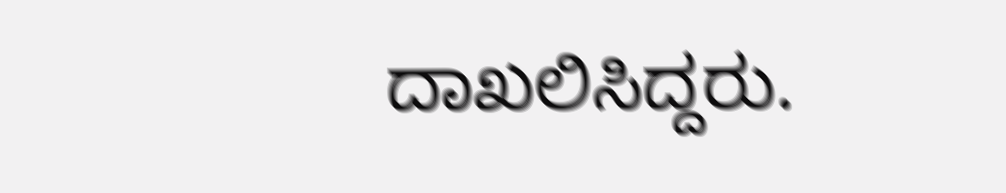ದಾಖಲಿಸಿದ್ದರು.